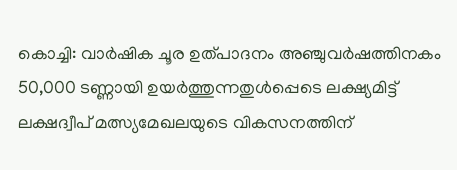കൊച്ചി: വാർഷിക ചൂര ഉത്പാദനം അഞ്ചുവർഷത്തിനകം 50,000 ടണ്ണായി ഉയർത്തുന്നതുൾപ്പെടെ ലക്ഷ്യമിട്ട് ലക്ഷദ്വീപ് മത്സ്യമേഖലയുടെ വികസനത്തിന്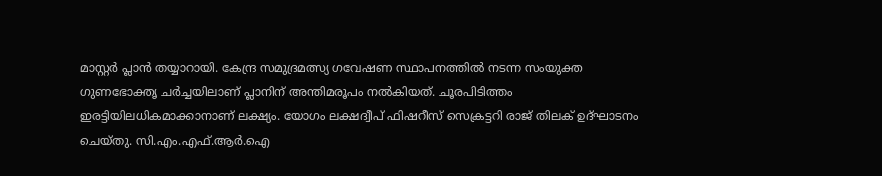മാസ്റ്റർ പ്ലാൻ തയ്യാറായി. കേന്ദ്ര സമുദ്രമത്സ്യ ഗവേഷണ സ്ഥാപനത്തിൽ നടന്ന സംയുക്ത ഗുണഭോക്തൃ ചർച്ചയിലാണ് പ്ലാനിന് അന്തിമരൂപം നൽകിയത്. ചൂരപിടിത്തം ഇരട്ടിയിലധികമാക്കാനാണ് ലക്ഷ്യം. യോഗം ലക്ഷദ്വീപ് ഫിഷറീസ് സെക്രട്ടറി രാജ് തിലക് ഉദ്ഘാടനം ചെയ്തു. സി.എം.എഫ്.ആർ.ഐ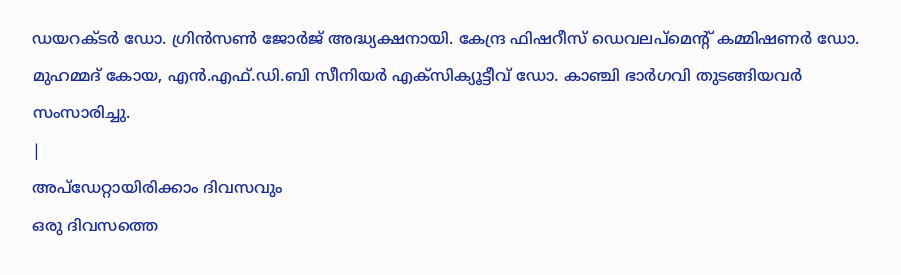ഡയറക്ടർ ഡോ. ഗ്രിൻസൺ ജോർജ് അദ്ധ്യക്ഷനായി. കേന്ദ്ര ഫിഷറീസ് ഡെവലപ്മെന്റ് കമ്മിഷണർ ഡോ. മുഹമ്മദ് കോയ, എൻ.എഫ്.ഡി.ബി സീനിയർ എക്സിക്യൂട്ടീവ് ഡോ. കാഞ്ചി ഭാർഗവി തുടങ്ങിയവർ സംസാരിച്ചു.
|
അപ്ഡേറ്റായിരിക്കാം ദിവസവും
ഒരു ദിവസത്തെ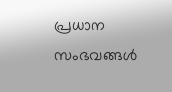പ്രധാന സംഭവങ്ങൾ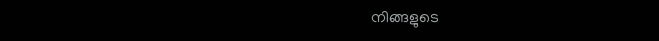നിങ്ങളുടെ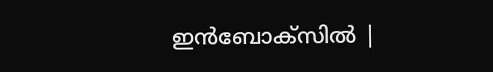ഇൻബോക്സിൽ |